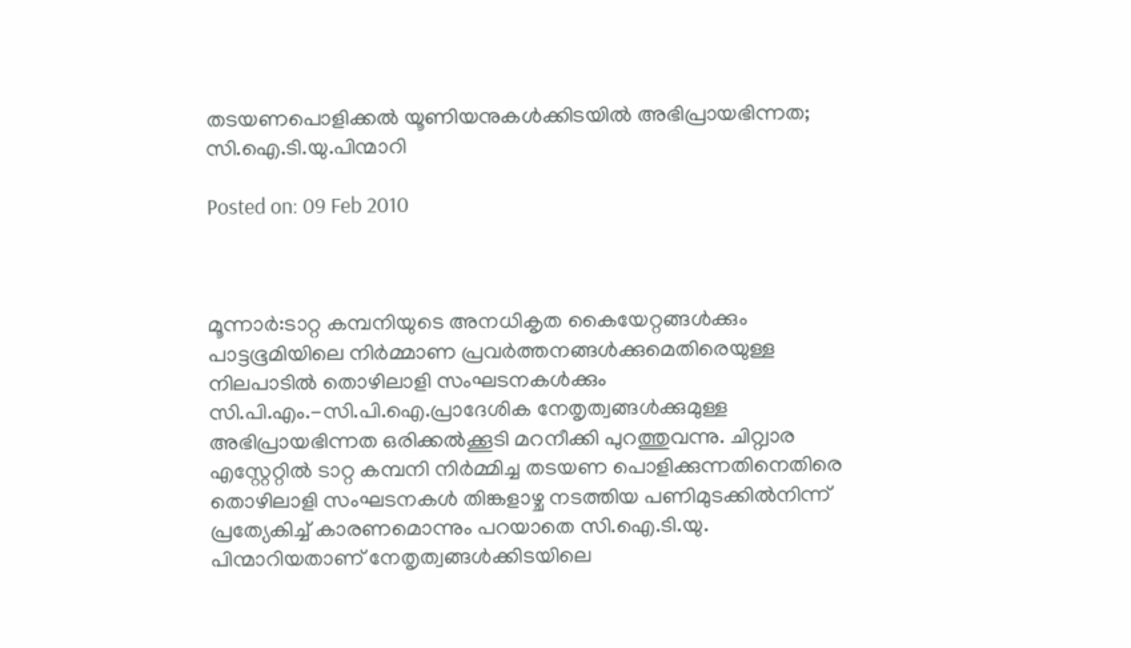തടയണപൊളിക്കല്‍ യൂണിയനുകള്‍ക്കിടയില്‍ അഭിപ്രായഭിന്നത; സി.ഐ.ടി.യു.പിന്മാറി

Posted on: 09 Feb 2010



മൂന്നാര്‍:ടാറ്റ കമ്പനിയുടെ അനധികൃത കൈയേറ്റങ്ങള്‍ക്കും പാട്ടഭൂമിയിലെ നിര്‍മ്മാണ പ്രവര്‍ത്തനങ്ങള്‍ക്കുമെതിരെയുള്ള നിലപാടില്‍ തൊഴിലാളി സംഘടനകള്‍ക്കും സി.പി.എം.-സി.പി.ഐ.പ്രാദേശിക നേതൃത്വങ്ങള്‍ക്കുമുള്ള അഭിപ്രായഭിന്നത ഒരിക്കല്‍ക്കൂടി മറനീക്കി പുറത്തുവന്നു. ചിറ്റ്വാര എസ്റ്റേറ്റില്‍ ടാറ്റ കമ്പനി നിര്‍മ്മിച്ച തടയണ പൊളിക്കുന്നതിനെതിരെ തൊഴിലാളി സംഘടനകള്‍ തിങ്കളാഴ്ച നടത്തിയ പണിമുടക്കില്‍നിന്ന് പ്രത്യേകിച്ച് കാരണമൊന്നും പറയാതെ സി.ഐ.ടി.യു. പിന്മാറിയതാണ് നേതൃത്വങ്ങള്‍ക്കിടയിലെ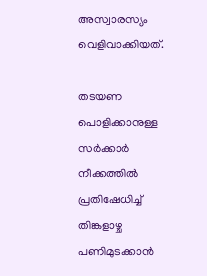അസ്വാരസ്യം വെളിവാക്കിയത്.

തടയണ പൊളിക്കാനുള്ള സര്‍ക്കാര്‍ നീക്കത്തില്‍ പ്രതിഷേധിച്ച് തിങ്കളാഴ്ച പണിമുടക്കാന്‍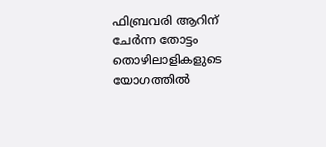ഫിബ്രവരി ആറിന് ചേര്‍ന്ന തോട്ടം തൊഴിലാളികളുടെ യോഗത്തില്‍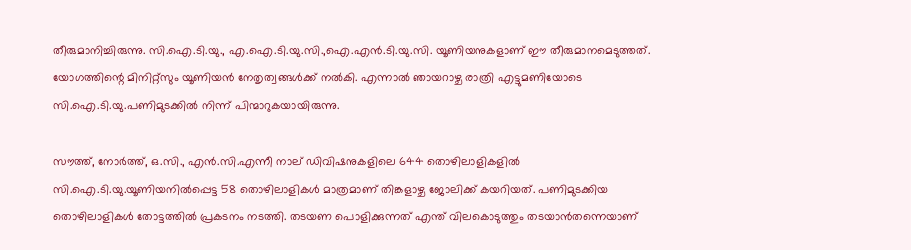തീരുമാനിച്ചിരുന്നു. സി.ഐ.ടി.യു., എ.ഐ.ടി.യു.സി.,ഐ.എന്‍.ടി.യു.സി. യൂണിയനുകളാണ് ഈ തീരുമാനമെടുത്തത്. യോഗത്തിന്റെ മിനിറ്റ്‌സും യൂണിയന്‍ നേതൃത്വങ്ങള്‍ക്ക് നല്‍കി. എന്നാല്‍ ഞായറാഴ്ച രാത്രി എട്ടുമണിയോടെ സി.ഐ.ടി.യു.പണിമുടക്കില്‍ നിന്ന് പിന്മാറുകയായിരുന്നു.

സൗത്ത്, നോര്‍ത്ത്, ഒ.സി., എന്‍.സി.എന്നീ നാല് ഡിവിഷനുകളിലെ 644 തൊഴിലാളികളില്‍ സി.ഐ.ടി.യു.യൂണിയനില്‍പ്പെട്ട 58 തൊഴിലാളികള്‍ മാത്രമാണ് തിങ്കളാഴ്ച ജോലിക്ക് കയറിയത്. പണിമുടക്കിയ തൊഴിലാളികള്‍ തോട്ടത്തില്‍ പ്രകടനം നടത്തി. തടയണ പൊളിക്കുന്നത് എന്ത് വിലകൊടുത്തും തടയാന്‍തന്നെയാണ്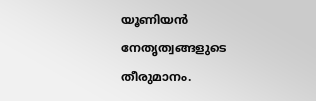യൂണിയന്‍ നേതൃത്വങ്ങളുടെ തീരുമാനം.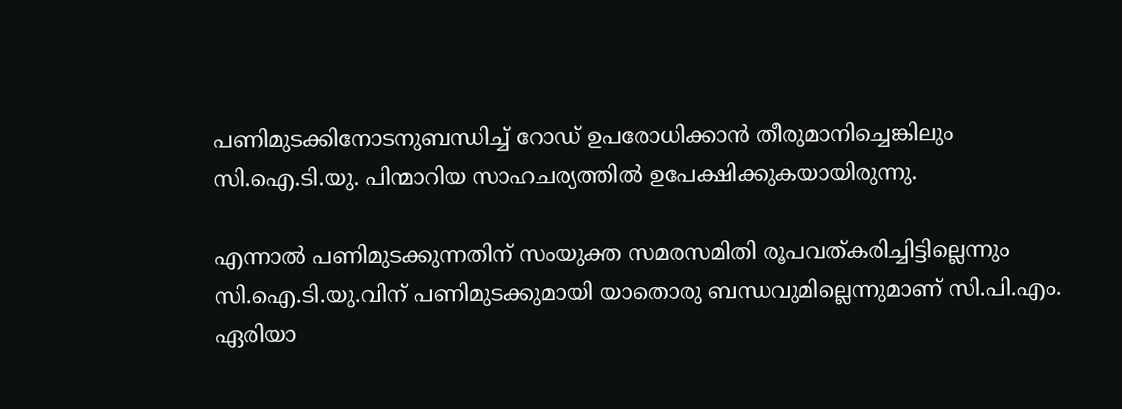പണിമുടക്കിനോടനുബന്ധിച്ച് റോഡ് ഉപരോധിക്കാന്‍ തീരുമാനിച്ചെങ്കിലും സി.ഐ.ടി.യു. പിന്മാറിയ സാഹചര്യത്തില്‍ ഉപേക്ഷിക്കുകയായിരുന്നു.

എന്നാല്‍ പണിമുടക്കുന്നതിന് സംയുക്ത സമരസമിതി രൂപവത്കരിച്ചിട്ടില്ലെന്നും സി.ഐ.ടി.യു.വിന് പണിമുടക്കുമായി യാതൊരു ബന്ധവുമില്ലെന്നുമാണ് സി.പി.എം. ഏരിയാ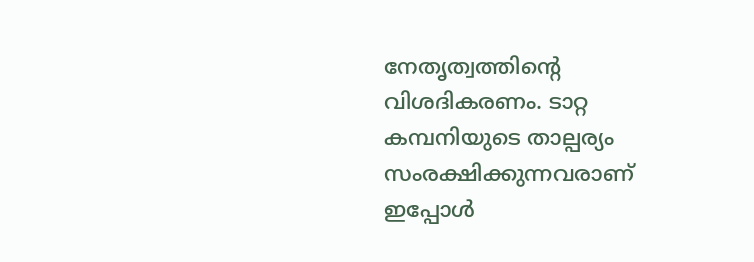നേതൃത്വത്തിന്റെ വിശദികരണം. ടാറ്റ കമ്പനിയുടെ താല്പര്യം സംരക്ഷിക്കുന്നവരാണ് ഇപ്പോള്‍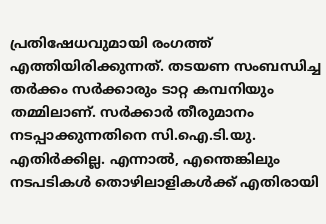പ്രതിഷേധവുമായി രംഗത്ത് എത്തിയിരിക്കുന്നത്. തടയണ സംബന്ധിച്ച തര്‍ക്കം സര്‍ക്കാരും ടാറ്റ കമ്പനിയും തമ്മിലാണ്. സര്‍ക്കാര്‍ തീരുമാനം നടപ്പാക്കുന്നതിനെ സി.ഐ.ടി.യു. എതിര്‍ക്കില്ല. എന്നാല്‍, എന്തെങ്കിലും നടപടികള്‍ തൊഴിലാളികള്‍ക്ക് എതിരായി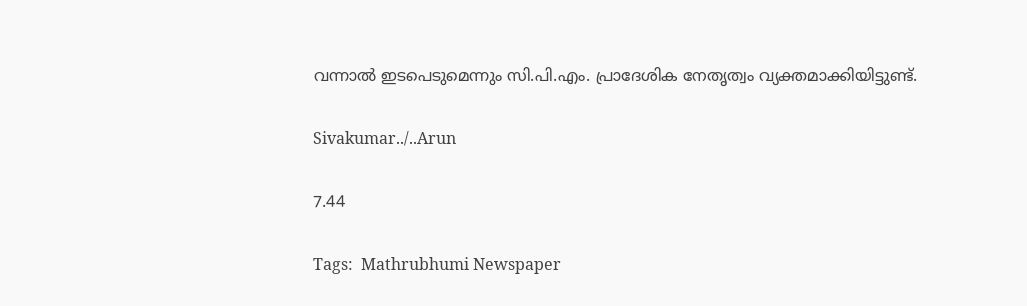വന്നാല്‍ ഇടപെടുമെന്നും സി.പി.എം. പ്രാദേശിക നേതൃത്വം വ്യക്തമാക്കിയിട്ടുണ്ട്.

Sivakumar../..Arun

7.44

Tags:  Mathrubhumi Newspaper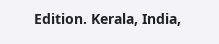Edition. Kerala, India,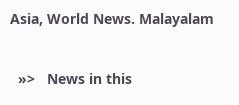Asia, World News. Malayalam


  »>   News in this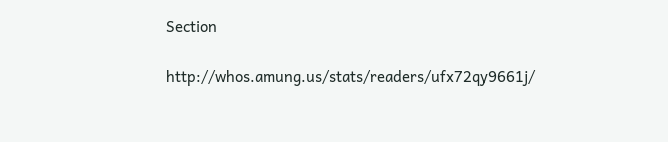Section

http://whos.amung.us/stats/readers/ufx72qy9661j/